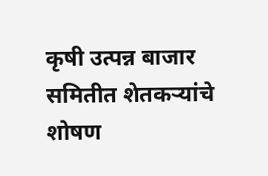कृषी उत्पन्न बाजार समितीत शेतकऱ्यांचे शोषण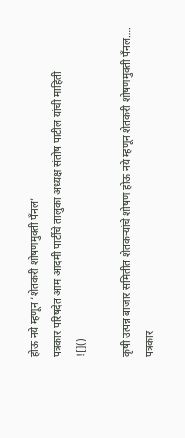होऊ नये म्हणून ‘शेतकरी शोषणमुक्ती पँनल’
पत्रकार परिषदेत आम आदमी पार्टीचे तालुका अध्यक्ष संतोष पाटील यांची माहिती
![]()

कृषी उत्पन्न बाजार समितीत शेतकऱ्यांचे शोषण होऊ नये म्हणून शेतकरी शोषणमुक्ती पँनल….
पत्रकार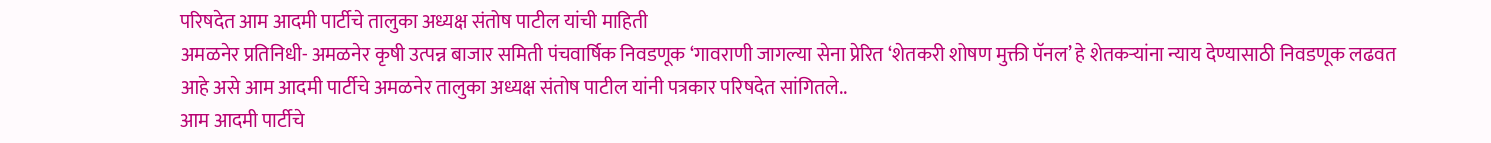परिषदेत आम आदमी पार्टीचे तालुका अध्यक्ष संतोष पाटील यांची माहिती
अमळनेर प्रतिनिधी- अमळनेर कृषी उत्पन्न बाजार समिती पंचवार्षिक निवडणूक ‘गावराणी जागल्या सेना प्रेरित ‘शेतकरी शोषण मुक्ती पॅनल’ हे शेतकऱ्यांना न्याय देण्यासाठी निवडणूक लढवत आहे असे आम आदमी पार्टीचे अमळनेर तालुका अध्यक्ष संतोष पाटील यांनी पत्रकार परिषदेत सांगितले..
आम आदमी पार्टीचे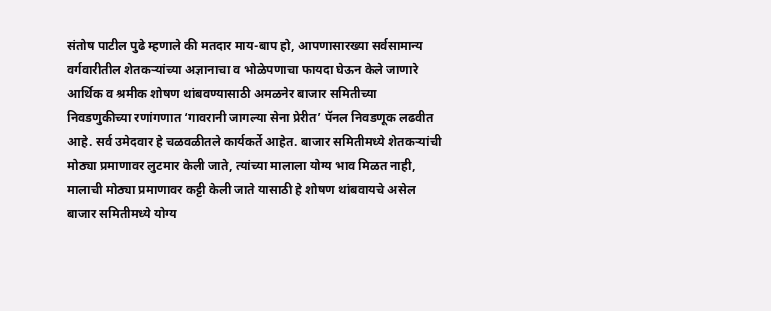संतोष पाटील पुढे म्हणाले की मतदार माय-बाप हो, आपणासारख्या सर्वसामान्य वर्गवारीतील शेतकऱ्यांच्या अज्ञानाचा व भोळेपणाचा फायदा घेऊन केले जाणारे आर्थिक व श्रमीक शोषण थांबवण्यासाठी अमळनेर बाजार समितीच्या निवडणुकीच्या रणांगणात ‘गावरानी जागल्या सेना प्रेरीत’ पॅनल निवडणूक लढवीत आहे. सर्व उमेदवार हे चळवळीतले कार्यकर्ते आहेत. बाजार समितीमध्ये शेतकऱ्यांची मोठ्या प्रमाणावर लुटमार केली जाते, त्यांच्या मालाला योग्य भाव मिळत नाही, मालाची मोठ्या प्रमाणावर कट्टी केली जाते यासाठी हे शोषण थांबवायचे असेल बाजार समितीमध्ये योग्य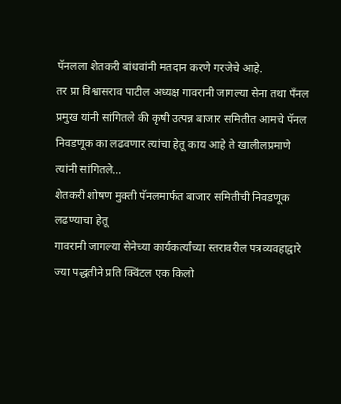पॅनलला शेतकरी बांधवांनी मतदान करणे गरजेचे आहे.
तर प्रा विश्वासराव पाटील अध्यक्ष गावरानी जागल्या सेना तथा पँनल प्रमुख यांनी सांगितले की कृषी उत्पन्न बाजार समितीत आमचे पॅनल निवडणूक का लढवणार त्यांचा हेतू काय आहे ते खालीलप्रमाणे त्यांनी सांगितले…
शेतकरी शोषण मुक्ती पॅनलमार्फत बाजार समितीची निवडणूक लढण्याचा हेतू
गावरानी जागल्या सेनेच्या कार्यकर्त्यांच्या स्तरावरील पत्रव्यवहाद्वारे ज्या पद्धतीने प्रति क्विंटल एक किलो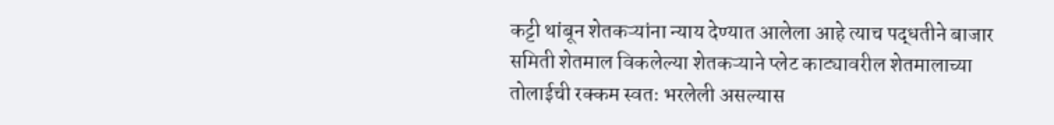कट्टी थांबून शेतकऱ्यांना न्याय देण्यात आलेला आहे त्याच पद्धतीने बाजार समिती शेतमाल विकलेल्या शेतकऱ्याने प्लेट काट्यावरील शेतमालाच्या तोलाईची रक्कम स्वतः भरलेली असल्यास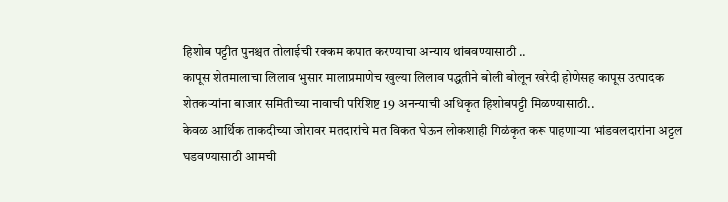हिशोब पट्टीत पुनश्चत तोलाईची रक्कम कपात करण्याचा अन्याय थांबवण्यासाठी ..
कापूस शेतमालाचा लिलाव भुसार मालाप्रमाणेच खुल्या लिलाव पद्धतीने बोली बोलून खरेदी होणेसह कापूस उत्पादक शेतकऱ्यांना बाजार समितीच्या नावाची परिशिष्ट 19 अनन्याची अधिकृत हिशोबपट्टी मिळण्यासाठी..
केवळ आर्थिक ताकदीच्या जोरावर मतदारांचे मत विकत घेऊन लोकशाही गिळंकृत करू पाहणाऱ्या भांडवलदारांना अट्टल घडवण्यासाठी आमची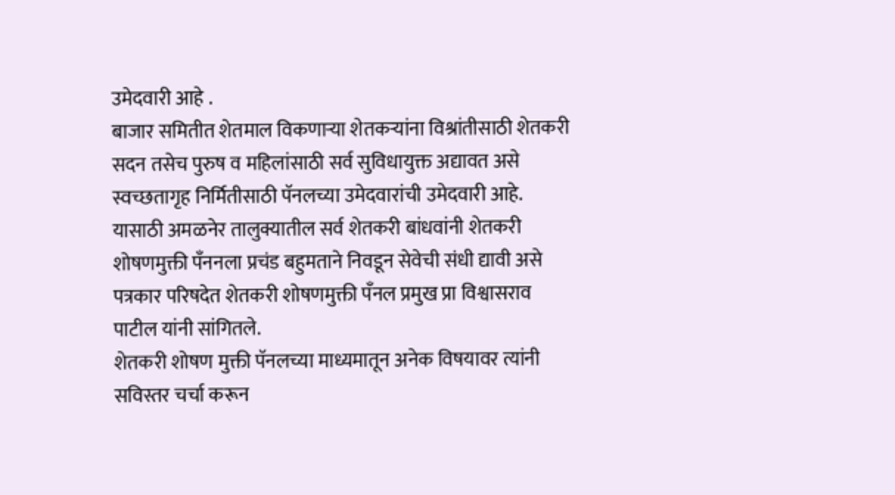उमेदवारी आहे .
बाजार समितीत शेतमाल विकणाऱ्या शेतकऱ्यांना विश्रांतीसाठी शेतकरी सदन तसेच पुरुष व महिलांसाठी सर्व सुविधायुक्त अद्यावत असे स्वच्छतागृह निर्मितीसाठी पॅनलच्या उमेदवारांची उमेदवारी आहे.
यासाठी अमळनेर तालुक्यातील सर्व शेतकरी बांधवांनी शेतकरी शोषणमुक्ती पँननला प्रचंड बहुमताने निवडून सेवेची संधी द्यावी असे पत्रकार परिषदेत शेतकरी शोषणमुक्ती पँनल प्रमुख प्रा विश्वासराव पाटील यांनी सांगितले.
शेतकरी शोषण मुक्ती पॅनलच्या माध्यमातून अनेक विषयावर त्यांनी सविस्तर चर्चा करून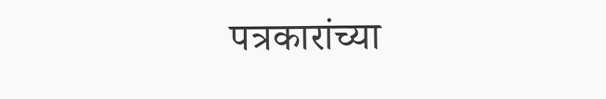पत्रकारांच्या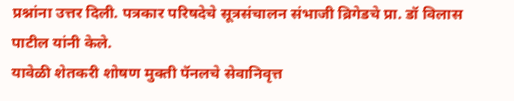प्रश्नांना उत्तर दिली. पत्रकार परिषदेचे सूत्रसंचालन संभाजी ब्रिगेडचे प्रा. डॉ विलास पाटील यांनी केले.
यावेळी शेतकरी शोषण मुक्ती पॅनलचे सेवानिवृत्त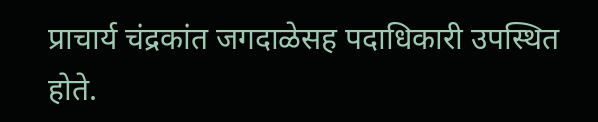प्राचार्य चंद्रकांत जगदाळेसह पदाधिकारी उपस्थित होते.